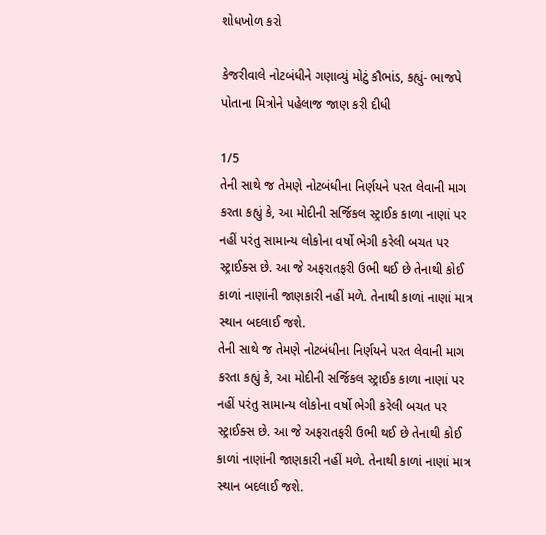શોધખોળ કરો

કેજરીવાલે નોટબંધીને ગણાવ્યું મોટું કૌભાંડ, કહ્યું- ભાજપે પોતાના મિત્રોને પહેલાજ જાણ કરી દીધી

1/5
તેની સાથે જ તેમણે નોટબંધીના નિર્ણયને પરત લેવાની માગ કરતા કહ્યું કે, આ મોદીની સર્જિકલ સ્ટ્રાઈક કાળા નાણાં પર નહીં પરંતુ સામાન્ય લોકોના વર્ષો ભેગી કરેલી બચત પર સ્ટ્રાઈક્સ છે. આ જે અફરાતફરી ઉભી થઈ છે તેનાથી કોઈ કાળાં નાણાંની જાણકારી નહીં મળે. તેનાથી કાળાં નાણાં માત્ર સ્થાન બદલાઈ જશે.
તેની સાથે જ તેમણે નોટબંધીના નિર્ણયને પરત લેવાની માગ કરતા કહ્યું કે, આ મોદીની સર્જિકલ સ્ટ્રાઈક કાળા નાણાં પર નહીં પરંતુ સામાન્ય લોકોના વર્ષો ભેગી કરેલી બચત પર સ્ટ્રાઈક્સ છે. આ જે અફરાતફરી ઉભી થઈ છે તેનાથી કોઈ કાળાં નાણાંની જાણકારી નહીં મળે. તેનાથી કાળાં નાણાં માત્ર સ્થાન બદલાઈ જશે.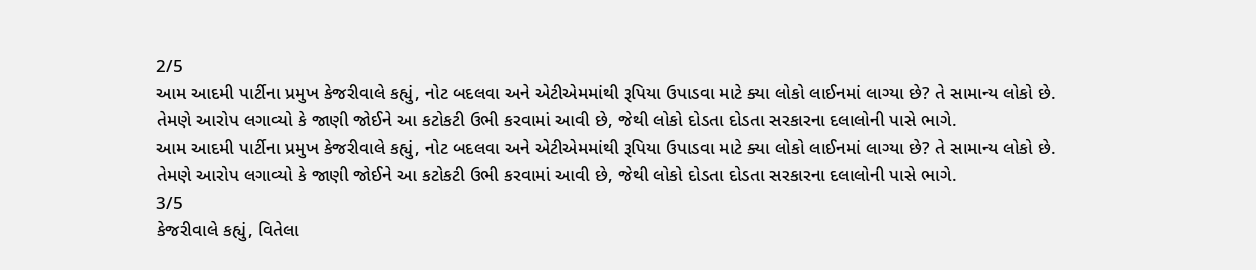2/5
આમ આદમી પાર્ટીના પ્રમુખ કેજરીવાલે કહ્યું, નોટ બદલવા અને એટીએમમાંથી રૂપિયા ઉપાડવા માટે ક્યા લોકો લાઈનમાં લાગ્યા છે? તે સામાન્ય લોકો છે. તેમણે આરોપ લગાવ્યો કે જાણી જોઈને આ કટોકટી ઉભી કરવામાં આવી છે, જેથી લોકો દોડતા દોડતા સરકારના દલાલોની પાસે ભાગે.
આમ આદમી પાર્ટીના પ્રમુખ કેજરીવાલે કહ્યું, નોટ બદલવા અને એટીએમમાંથી રૂપિયા ઉપાડવા માટે ક્યા લોકો લાઈનમાં લાગ્યા છે? તે સામાન્ય લોકો છે. તેમણે આરોપ લગાવ્યો કે જાણી જોઈને આ કટોકટી ઉભી કરવામાં આવી છે, જેથી લોકો દોડતા દોડતા સરકારના દલાલોની પાસે ભાગે.
3/5
કેજરીવાલે કહ્યું, વિતેલા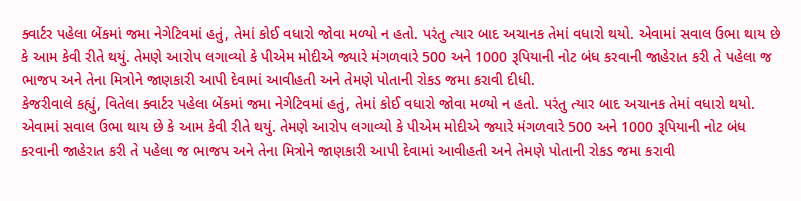ક્વાર્ટર પહેલા બેંકમાં જમા નેગેટિવમાં હતું, તેમાં કોઈ વધારો જોવા મળ્યો ન હતો. પરંતુ ત્યાર બાદ અચાનક તેમાં વધારો થયો. એવામાં સવાલ ઉભા થાય છે કે આમ કેવી રીતે થયું. તેમણે આરોપ લગાવ્યો કે પીએમ મોદીએ જ્યારે મંગળવારે 500 અને 1000 રૂપિયાની નોટ બંધ કરવાની જાહેરાત કરી તે પહેલા જ ભાજપ અને તેના મિત્રોને જાણકારી આપી દેવામાં આવીહતી અને તેમણે પોતાની રોકડ જમા કરાવી દીધી.
કેજરીવાલે કહ્યું, વિતેલા ક્વાર્ટર પહેલા બેંકમાં જમા નેગેટિવમાં હતું, તેમાં કોઈ વધારો જોવા મળ્યો ન હતો. પરંતુ ત્યાર બાદ અચાનક તેમાં વધારો થયો. એવામાં સવાલ ઉભા થાય છે કે આમ કેવી રીતે થયું. તેમણે આરોપ લગાવ્યો કે પીએમ મોદીએ જ્યારે મંગળવારે 500 અને 1000 રૂપિયાની નોટ બંધ કરવાની જાહેરાત કરી તે પહેલા જ ભાજપ અને તેના મિત્રોને જાણકારી આપી દેવામાં આવીહતી અને તેમણે પોતાની રોકડ જમા કરાવી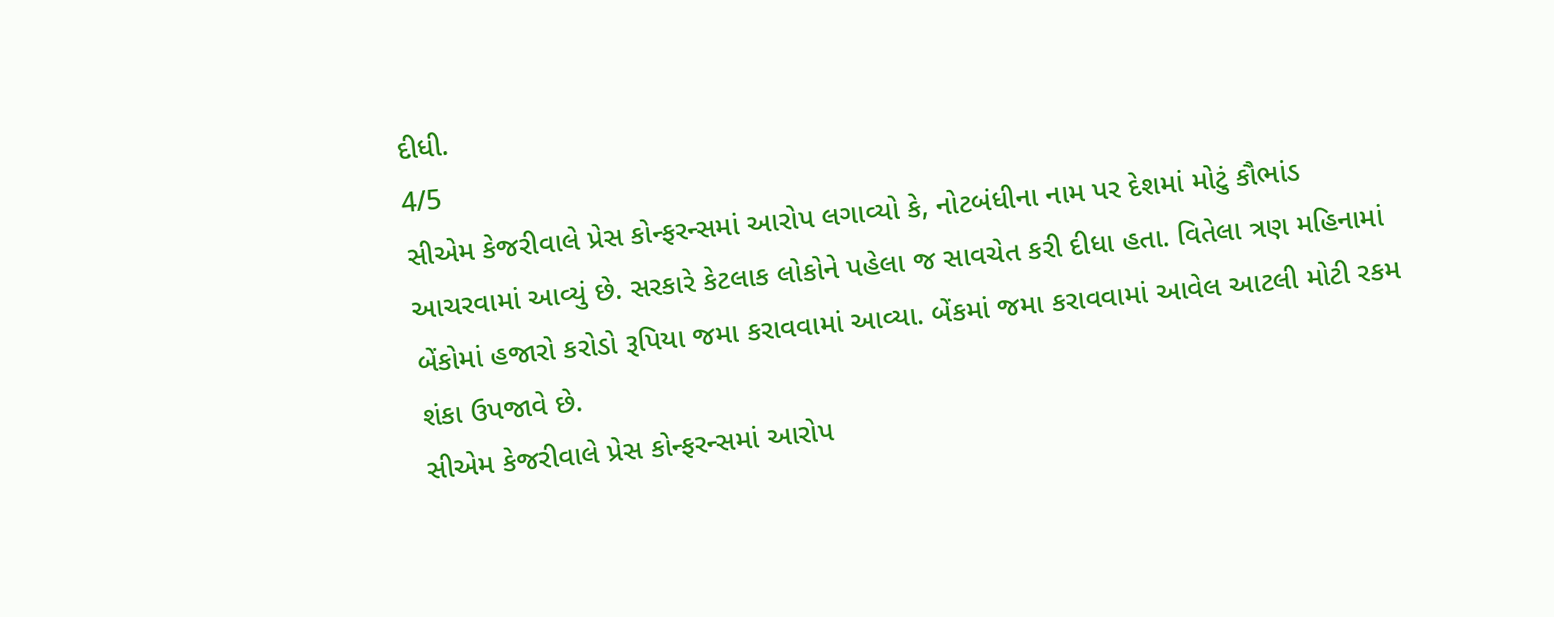દીધી.
4/5
સીએમ કેજરીવાલે પ્રેસ કોન્ફરન્સમાં આરોપ લગાવ્યો કે, નોટબંધીના નામ પર દેશમાં મોટું કૌભાંડ આચરવામાં આવ્યું છે. સરકારે કેટલાક લોકોને પહેલા જ સાવચેત કરી દીધા હતા. વિતેલા ત્રણ મહિનામાં બેંકોમાં હજારો કરોડો રૂપિયા જમા કરાવવામાં આવ્યા. બેંકમાં જમા કરાવવામાં આવેલ આટલી મોટી રકમ શંકા ઉપજાવે છે.
સીએમ કેજરીવાલે પ્રેસ કોન્ફરન્સમાં આરોપ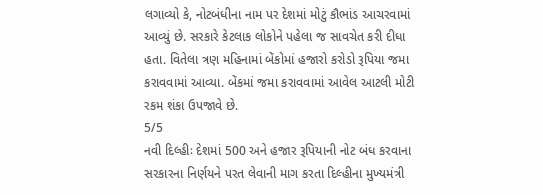લગાવ્યો કે, નોટબંધીના નામ પર દેશમાં મોટું કૌભાંડ આચરવામાં આવ્યું છે. સરકારે કેટલાક લોકોને પહેલા જ સાવચેત કરી દીધા હતા. વિતેલા ત્રણ મહિનામાં બેંકોમાં હજારો કરોડો રૂપિયા જમા કરાવવામાં આવ્યા. બેંકમાં જમા કરાવવામાં આવેલ આટલી મોટી રકમ શંકા ઉપજાવે છે.
5/5
નવી દિલ્હીઃ દેશમાં 500 અને હજાર રૂપિયાની નોટ બંધ કરવાના સરકારના નિર્ણયને પરત લેવાની માગ કરતા દિલ્હીના મુખ્યમંત્રી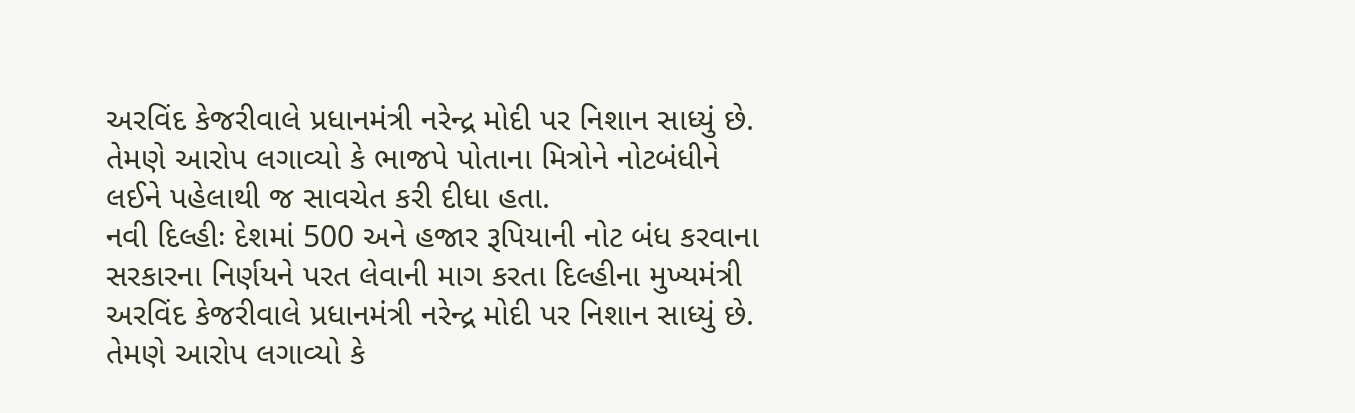અરવિંદ કેજરીવાલે પ્રધાનમંત્રી નરેન્દ્ર મોદી પર નિશાન સાધ્યું છે. તેમણે આરોપ લગાવ્યો કે ભાજપે પોતાના મિત્રોને નોટબંધીને લઈને પહેલાથી જ સાવચેત કરી દીધા હતા.
નવી દિલ્હીઃ દેશમાં 500 અને હજાર રૂપિયાની નોટ બંધ કરવાના સરકારના નિર્ણયને પરત લેવાની માગ કરતા દિલ્હીના મુખ્યમંત્રી અરવિંદ કેજરીવાલે પ્રધાનમંત્રી નરેન્દ્ર મોદી પર નિશાન સાધ્યું છે. તેમણે આરોપ લગાવ્યો કે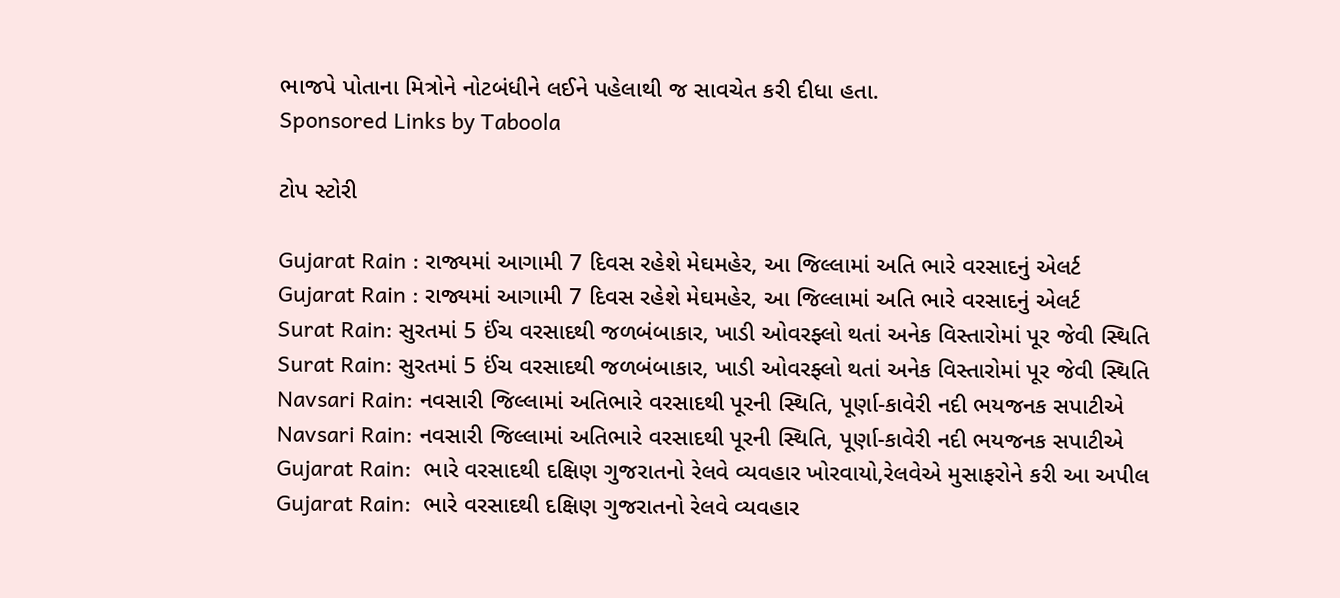ભાજપે પોતાના મિત્રોને નોટબંધીને લઈને પહેલાથી જ સાવચેત કરી દીધા હતા.
Sponsored Links by Taboola

ટોપ સ્ટોરી

Gujarat Rain : રાજ્યમાં આગામી 7 દિવસ રહેશે મેઘમહેર, આ જિલ્લામાં અતિ ભારે વરસાદનું એલર્ટ
Gujarat Rain : રાજ્યમાં આગામી 7 દિવસ રહેશે મેઘમહેર, આ જિલ્લામાં અતિ ભારે વરસાદનું એલર્ટ
Surat Rain: સુરતમાં 5 ઈંચ વરસાદથી જળબંબાકાર, ખાડી ઓવરફ્લો થતાં અનેક વિસ્તારોમાં પૂર જેવી સ્થિતિ
Surat Rain: સુરતમાં 5 ઈંચ વરસાદથી જળબંબાકાર, ખાડી ઓવરફ્લો થતાં અનેક વિસ્તારોમાં પૂર જેવી સ્થિતિ
Navsari Rain: નવસારી જિલ્લામાં અતિભારે વરસાદથી પૂરની સ્થિતિ, પૂર્ણા-કાવેરી નદી ભયજનક સપાટીએ
Navsari Rain: નવસારી જિલ્લામાં અતિભારે વરસાદથી પૂરની સ્થિતિ, પૂર્ણા-કાવેરી નદી ભયજનક સપાટીએ
Gujarat Rain:  ભારે વરસાદથી દક્ષિણ ગુજરાતનો રેલવે વ્યવહાર ખોરવાયો,રેલવેએ મુસાફરોને કરી આ અપીલ
Gujarat Rain:  ભારે વરસાદથી દક્ષિણ ગુજરાતનો રેલવે વ્યવહાર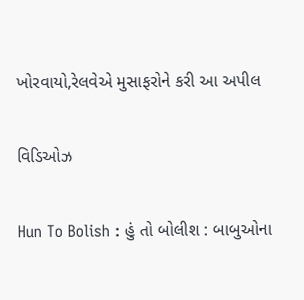ખોરવાયો,રેલવેએ મુસાફરોને કરી આ અપીલ

વિડિઓઝ

Hun To Bolish : હું તો બોલીશ : બાબુઓના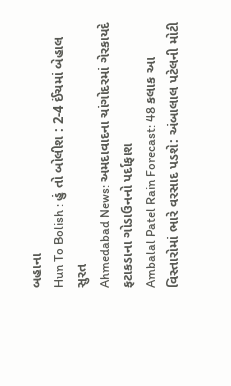બહાના
Hun To Bolish : હું તો બોલીશ : 2-4 ઈંચમાં બેહાલ સુરત
Ahmedabad News: અમદાવાદના ચાંગોદરમાં ગેરકાયદે ફટાકડાના ગોડાઉનનો પર્દાફાશ
Ambalal Patel Rain Forecast: 48 કલાક આ વિસ્તારોમાં ભારે વરસાદ પડશે: અંબાલાલ પટેલની મોટી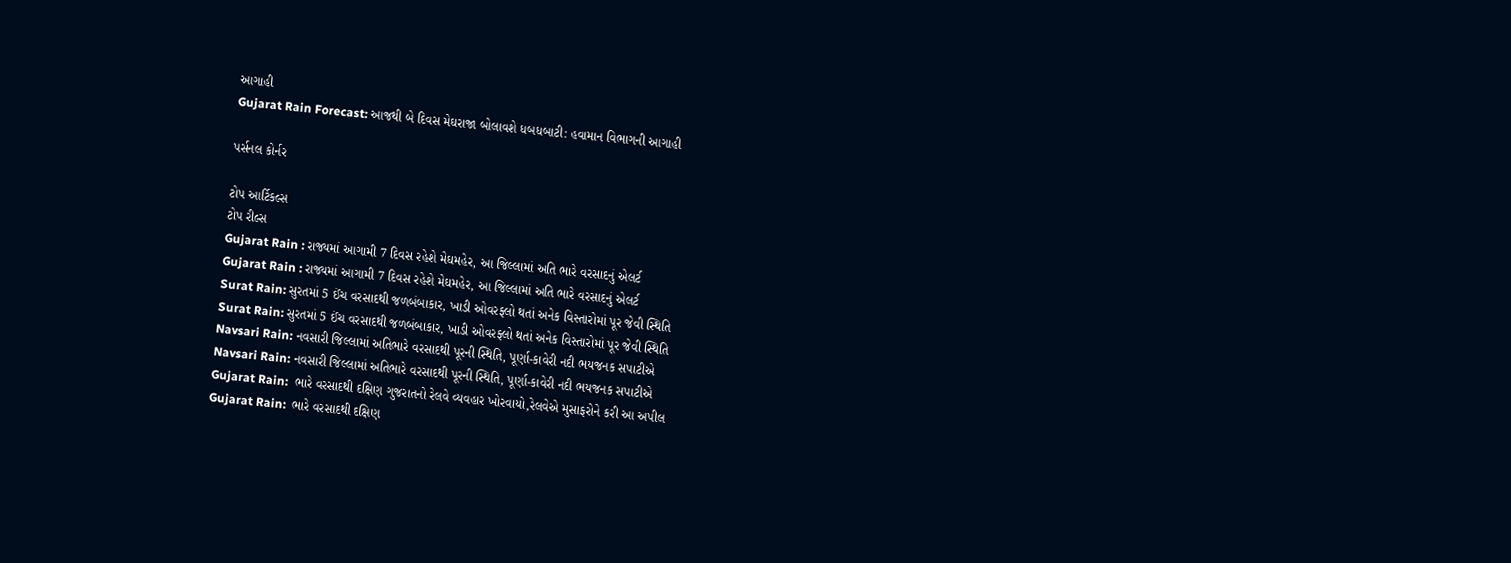આગાહી
Gujarat Rain Forecast: આજથી બે દિવસ મેઘરાજા બોલાવશે ધબધબાટી: હવામાન વિભાગની આગાહી

પર્સનલ કોર્નર

ટોપ આર્ટિકલ્સ
ટોપ રીલ્સ
Gujarat Rain : રાજ્યમાં આગામી 7 દિવસ રહેશે મેઘમહેર, આ જિલ્લામાં અતિ ભારે વરસાદનું એલર્ટ
Gujarat Rain : રાજ્યમાં આગામી 7 દિવસ રહેશે મેઘમહેર, આ જિલ્લામાં અતિ ભારે વરસાદનું એલર્ટ
Surat Rain: સુરતમાં 5 ઈંચ વરસાદથી જળબંબાકાર, ખાડી ઓવરફ્લો થતાં અનેક વિસ્તારોમાં પૂર જેવી સ્થિતિ
Surat Rain: સુરતમાં 5 ઈંચ વરસાદથી જળબંબાકાર, ખાડી ઓવરફ્લો થતાં અનેક વિસ્તારોમાં પૂર જેવી સ્થિતિ
Navsari Rain: નવસારી જિલ્લામાં અતિભારે વરસાદથી પૂરની સ્થિતિ, પૂર્ણા-કાવેરી નદી ભયજનક સપાટીએ
Navsari Rain: નવસારી જિલ્લામાં અતિભારે વરસાદથી પૂરની સ્થિતિ, પૂર્ણા-કાવેરી નદી ભયજનક સપાટીએ
Gujarat Rain:  ભારે વરસાદથી દક્ષિણ ગુજરાતનો રેલવે વ્યવહાર ખોરવાયો,રેલવેએ મુસાફરોને કરી આ અપીલ
Gujarat Rain:  ભારે વરસાદથી દક્ષિણ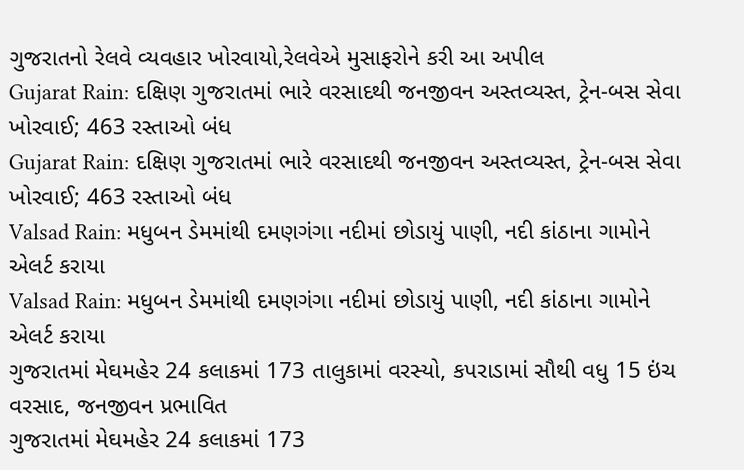ગુજરાતનો રેલવે વ્યવહાર ખોરવાયો,રેલવેએ મુસાફરોને કરી આ અપીલ
Gujarat Rain: દક્ષિણ ગુજરાતમાં ભારે વરસાદથી જનજીવન અસ્તવ્યસ્ત, ટ્રેન-બસ સેવા ખોરવાઈ; 463 રસ્તાઓ બંધ
Gujarat Rain: દક્ષિણ ગુજરાતમાં ભારે વરસાદથી જનજીવન અસ્તવ્યસ્ત, ટ્રેન-બસ સેવા ખોરવાઈ; 463 રસ્તાઓ બંધ
Valsad Rain: મધુબન ડેમમાંથી દમણગંગા નદીમાં છોડાયું પાણી, નદી કાંઠાના ગામોને એલર્ટ કરાયા
Valsad Rain: મધુબન ડેમમાંથી દમણગંગા નદીમાં છોડાયું પાણી, નદી કાંઠાના ગામોને એલર્ટ કરાયા
ગુજરાતમાં મેઘમહેર 24 કલાકમાં 173 તાલુકામાં વરસ્યો, કપરાડામાં સૌથી વધુ 15 ઇંચ વરસાદ, જનજીવન પ્રભાવિત
ગુજરાતમાં મેઘમહેર 24 કલાકમાં 173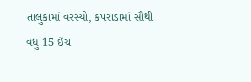તાલુકામાં વરસ્યો, કપરાડામાં સૌથી વધુ 15 ઇંચ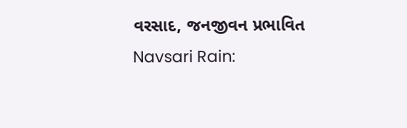વરસાદ, જનજીવન પ્રભાવિત
Navsari Rain: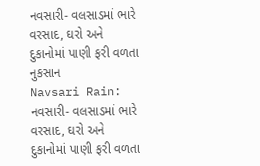નવસારી- વલસાડમાં ભારે વરસાદ, ઘરો અને દુકાનોમાં પાણી ફરી વળતા નુકસાન
Navsari Rain: નવસારી- વલસાડમાં ભારે વરસાદ, ઘરો અને દુકાનોમાં પાણી ફરી વળતા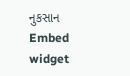નુકસાન
Embed widget